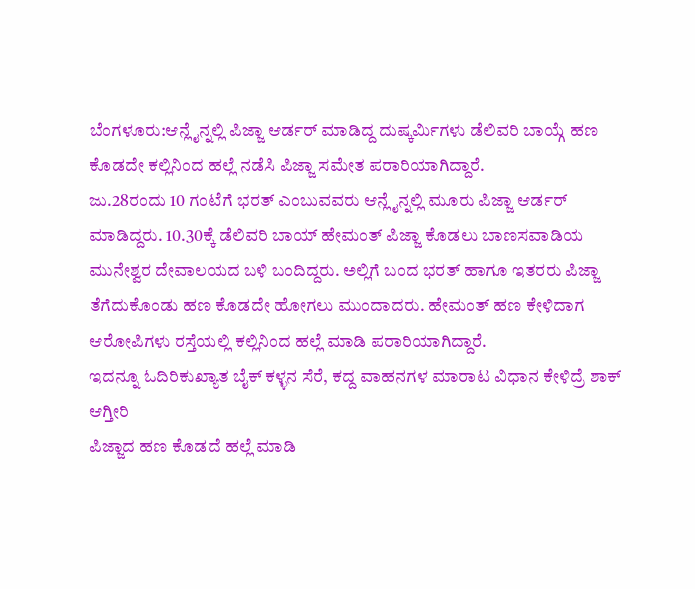ಬೆಂಗಳೂರು:ಆನ್ಲೈನ್ನಲ್ಲಿ ಪಿಜ್ಜಾ ಆರ್ಡರ್ ಮಾಡಿದ್ದ ದುಷ್ಕರ್ಮಿಗಳು ಡೆಲಿವರಿ ಬಾಯ್ಗೆ ಹಣ ಕೊಡದೇ ಕಲ್ಲಿನಿಂದ ಹಲ್ಲೆ ನಡೆಸಿ ಪಿಜ್ಜಾ ಸಮೇತ ಪರಾರಿಯಾಗಿದ್ದಾರೆ.
ಜು.28ರಂದು 10 ಗಂಟೆಗೆ ಭರತ್ ಎಂಬುವವರು ಆನ್ಲೈನ್ನಲ್ಲಿ ಮೂರು ಪಿಜ್ಜಾ ಆರ್ಡರ್ ಮಾಡಿದ್ದರು. 10.30ಕ್ಕೆ ಡೆಲಿವರಿ ಬಾಯ್ ಹೇಮಂತ್ ಪಿಜ್ಜಾ ಕೊಡಲು ಬಾಣಸವಾಡಿಯ ಮುನೇಶ್ವರ ದೇವಾಲಯದ ಬಳಿ ಬಂದಿದ್ದರು. ಅಲ್ಲಿಗೆ ಬಂದ ಭರತ್ ಹಾಗೂ ಇತರರು ಪಿಜ್ಜಾ ತೆಗೆದುಕೊಂಡು ಹಣ ಕೊಡದೇ ಹೋಗಲು ಮುಂದಾದರು. ಹೇಮಂತ್ ಹಣ ಕೇಳಿದಾಗ ಆರೋಪಿಗಳು ರಸ್ತೆಯಲ್ಲಿ ಕಲ್ಲಿನಿಂದ ಹಲ್ಲೆ ಮಾಡಿ ಪರಾರಿಯಾಗಿದ್ದಾರೆ.
ಇದನ್ನೂ ಓದಿರಿಕುಖ್ಯಾತ ಬೈಕ್ ಕಳ್ಳನ ಸೆರೆ, ಕದ್ದ ವಾಹನಗಳ ಮಾರಾಟ ವಿಧಾನ ಕೇಳಿದ್ರೆ ಶಾಕ್ ಆಗ್ತೀರಿ
ಪಿಜ್ಜಾದ ಹಣ ಕೊಡದೆ ಹಲ್ಲೆ ಮಾಡಿ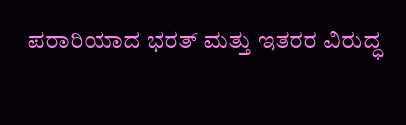ಪರಾರಿಯಾದ ಭರತ್ ಮತ್ತು ಇತರರ ವಿರುದ್ಧ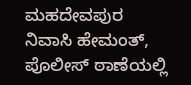ಮಹದೇವಪುರ ನಿವಾಸಿ ಹೇಮಂತ್, ಪೊಲೀಸ್ ಠಾಣೆಯಲ್ಲಿ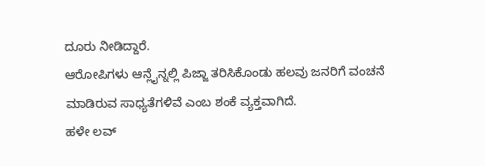ದೂರು ನೀಡಿದ್ದಾರೆ.
ಆರೋಪಿಗಳು ಆನ್ಲೈನ್ನಲ್ಲಿ ಪಿಜ್ಜಾ ತರಿಸಿಕೊಂಡು ಹಲವು ಜನರಿಗೆ ವಂಚನೆ ಮಾಡಿರುವ ಸಾಧ್ಯತೆಗಳಿವೆ ಎಂಬ ಶಂಕೆ ವ್ಯಕ್ತವಾಗಿದೆ.
ಹಳೇ ಲವ್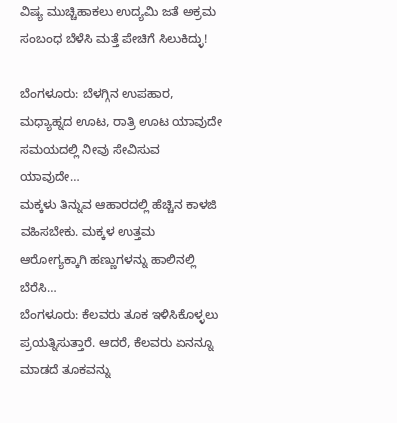ವಿಷ್ಯ ಮುಚ್ಚಿಹಾಕಲು ಉದ್ಯಮಿ ಜತೆ ಅಕ್ರಮ ಸಂಬಂಧ ಬೆಳೆಸಿ ಮತ್ತೆ ಪೇಚಿಗೆ ಸಿಲುಕಿದ್ಳು!

ಬೆಂಗಳೂರು: ಬೆಳಗ್ಗಿನ ಉಪಹಾರ, ಮಧ್ಯಾಹ್ನದ ಊಟ, ರಾತ್ರಿ ಊಟ ಯಾವುದೇ ಸಮಯದಲ್ಲಿ ನೀವು ಸೇವಿಸುವ ಯಾವುದೇ…
ಮಕ್ಕಳು ತಿನ್ನುವ ಆಹಾರದಲ್ಲಿ ಹೆಚ್ಚಿನ ಕಾಳಜಿ ವಹಿಸಬೇಕು. ಮಕ್ಕಳ ಉತ್ತಮ ಆರೋಗ್ಯಕ್ಕಾಗಿ ಹಣ್ಣುಗಳನ್ನು ಹಾಲಿನಲ್ಲಿ ಬೆರೆಸಿ…
ಬೆಂಗಳೂರು: ಕೆಲವರು ತೂಕ ಇಳಿಸಿಕೊಳ್ಳಲು ಪ್ರಯತ್ನಿಸುತ್ತಾರೆ. ಆದರೆ, ಕೆಲವರು ಏನನ್ನೂ ಮಾಡದೆ ತೂಕವನ್ನು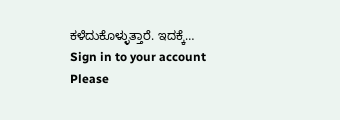ಕಳೆದುಕೊಳ್ಳುತ್ತಾರೆ. ಇದಕ್ಕೆ…
Sign in to your account
Please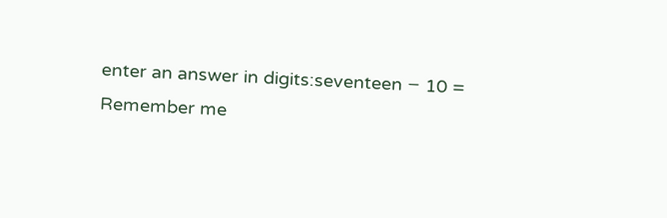enter an answer in digits:seventeen − 10 =
Remember me